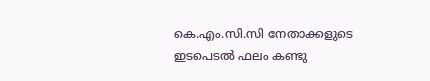കെ.എം.സി.സി നേതാക്കളുടെ ഇടപെടല്‍ ഫലം കണ്ടു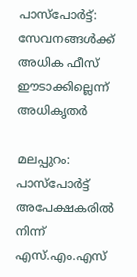പാസ്‌പോര്‍ട്ട്: സേവനങ്ങള്‍ക്ക് അധിക ഫീസ് ഈടാക്കില്ലെന്ന് അധികൃതര്‍

മലപ്പുറം: പാസ്‌പോര്‍ട്ട് അപേക്ഷകരില്‍ നിന്ന് എസ്.എം.എസ്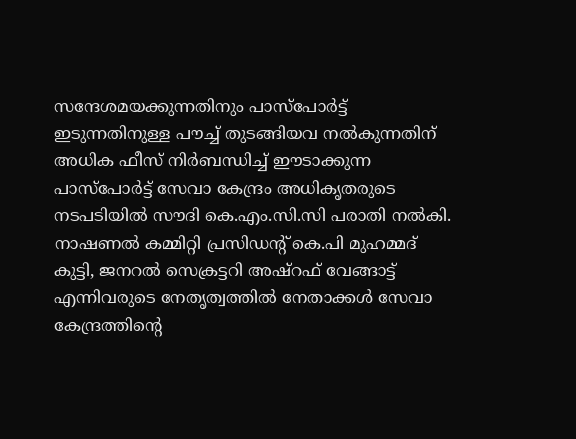സന്ദേശമയക്കുന്നതിനും പാസ്‌പോര്‍ട്ട് ഇടുന്നതിനുള്ള പൗച്ച് തുടങ്ങിയവ നല്‍കുന്നതിന് അധിക ഫീസ് നിര്‍ബന്ധിച്ച് ഈടാക്കുന്ന പാസ്‌പോര്‍ട്ട് സേവാ കേന്ദ്രം അധികൃതരുടെ നടപടിയില്‍ സൗദി കെ.എം.സി.സി പരാതി നല്‍കി. നാഷണല്‍ കമ്മിറ്റി പ്രസിഡന്റ് കെ.പി മുഹമ്മദ് കുട്ടി, ജനറല്‍ സെക്രട്ടറി അഷ്‌റഫ് വേങ്ങാട്ട് എന്നിവരുടെ നേതൃത്വത്തില്‍ നേതാക്കള്‍ സേവാ കേന്ദ്രത്തിന്റെ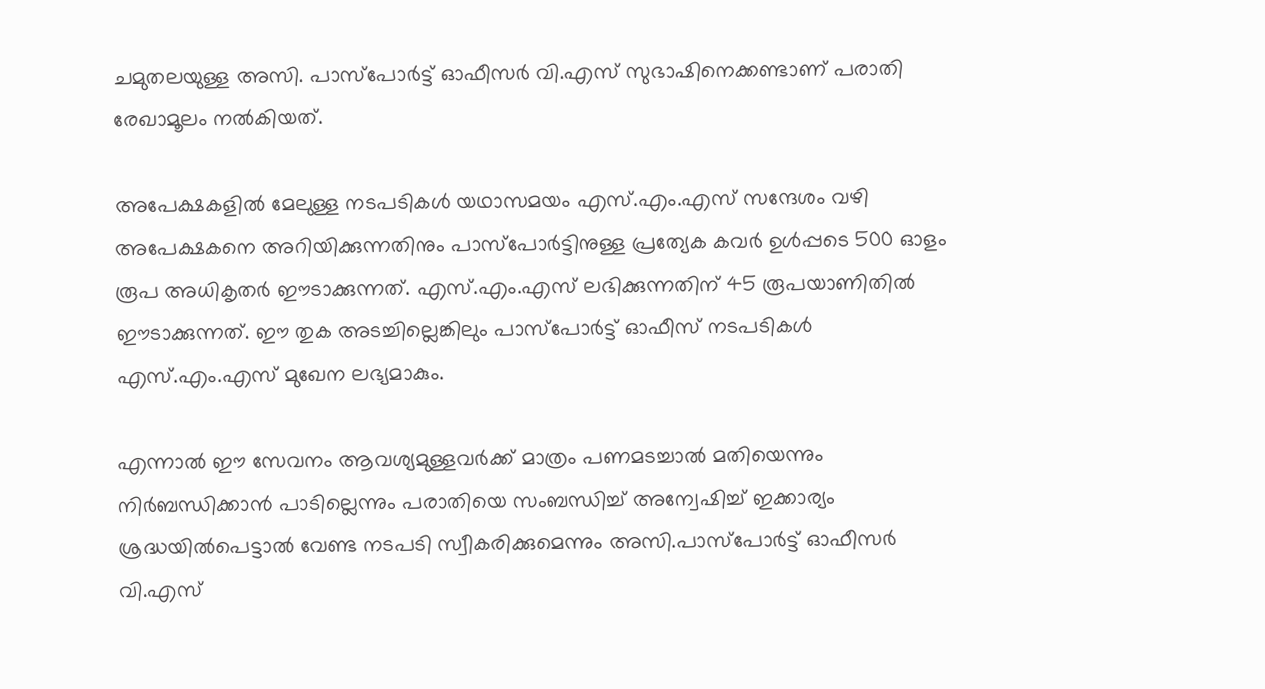ചമുതലയുള്ള അസി. പാസ്‌പോര്‍ട്ട് ഓഫീസര്‍ വി.എസ് സുഭാഷിനെക്കണ്ടാണ് പരാതി രേഖാമൂലം നല്‍കിയത്.

അപേക്ഷകളില്‍ മേലുള്ള നടപടികള്‍ യഥാസമയം എസ്.എം.എസ് സന്ദേശം വഴി അപേക്ഷകനെ അറിയിക്കുന്നതിനും പാസ്‌പോര്‍ട്ടിനുള്ള പ്രത്യേക കവര്‍ ഉള്‍പ്പടെ 500 ഓളം രൂപ അധികൃതര്‍ ഈടാക്കുന്നത്. എസ്.എം.എസ് ലഭിക്കുന്നതിന് 45 രൂപയാണിതില്‍ ഈടാക്കുന്നത്. ഈ തുക അടച്ചില്ലെങ്കിലും പാസ്‌പോര്‍ട്ട് ഓഫീസ് നടപടികള്‍ എസ്.എം.എസ് മുഖേന ലഭ്യമാകും.

എന്നാല്‍ ഈ സേവനം ആവശ്യമുള്ളവര്‍ക്ക് മാത്രം പണമടച്ചാല്‍ മതിയെന്നും നിര്‍ബന്ധിക്കാന്‍ പാടില്ലെന്നും പരാതിയെ സംബന്ധിച്ച് അന്വേഷിച്ച് ഇക്കാര്യം ശ്രദ്ധയില്‍പെട്ടാല്‍ വേണ്ട നടപടി സ്വീകരിക്കുമെന്നും അസി.പാസ്‌പോര്‍ട്ട് ഓഫീസര്‍ വി.എസ്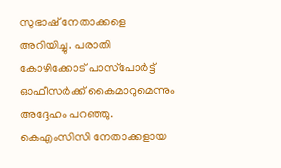സുഭാഷ് നേതാക്കളെ അറിയിച്ചു. പരാതി കോഴിക്കോട് പാസ്‌പോര്‍ട്ട് ഓഫീസര്‍ക്ക് കൈമാറുമെന്നും അദ്ദേഹം പറഞ്ഞു. കെഎംസിസി നേതാക്കളായ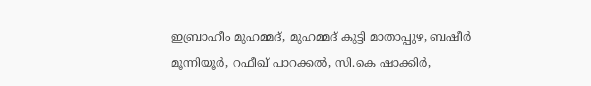ഇബ്രാഹീം മുഹമ്മദ്, മുഹമ്മദ് കുട്ടി മാതാപ്പുഴ, ബഷീര്‍ മൂന്നിയൂര്‍, റഫീഖ് പാറക്കല്‍, സി.കെ ഷാക്കിര്‍,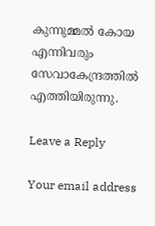കുന്നുമ്മല്‍ കോയ എന്നിവരും സേവാകേന്ദ്രത്തില്‍ എത്തിയിരുന്നു.

Leave a Reply

Your email address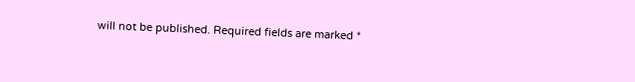will not be published. Required fields are marked *